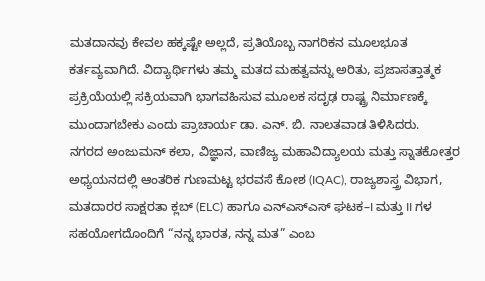ಮತದಾನವು ಕೇವಲ ಹಕ್ಕಷ್ಟೇ ಅಲ್ಲದೆ, ಪ್ರತಿಯೊಬ್ಬ ನಾಗರಿಕನ ಮೂಲಭೂತ ಕರ್ತವ್ಯವಾಗಿದೆ. ವಿದ್ಯಾರ್ಥಿಗಳು ತಮ್ಮ ಮತದ ಮಹತ್ವವನ್ನು ಅರಿತು, ಪ್ರಜಾಸತ್ತಾತ್ಮಕ ಪ್ರಕ್ರಿಯೆಯಲ್ಲಿ ಸಕ್ರಿಯವಾಗಿ ಭಾಗವಹಿಸುವ ಮೂಲಕ ಸದೃಢ ರಾಷ್ಟ್ರ ನಿರ್ಮಾಣಕ್ಕೆ ಮುಂದಾಗಬೇಕು ಎಂದು ಪ್ರಾಚಾರ್ಯ ಡಾ. ಎನ್. ಬಿ. ನಾಲತವಾಡ ತಿಳಿಸಿದರು.
ನಗರದ ಅಂಜುಮನ್ ಕಲಾ, ವಿಜ್ಞಾನ, ವಾಣಿಜ್ಯ ಮಹಾವಿದ್ಯಾಲಯ ಮತ್ತು ಸ್ನಾತಕೋತ್ತರ ಅಧ್ಯಯನದಲ್ಲಿ ಆಂತರಿಕ ಗುಣಮಟ್ಟ ಭರವಸೆ ಕೋಶ (IQAC), ರಾಜ್ಯಶಾಸ್ತ್ರ ವಿಭಾಗ, ಮತದಾರರ ಸಾಕ್ಷರತಾ ಕ್ಲಬ್ (ELC) ಹಾಗೂ ಎನ್ಎಸ್ಎಸ್ ಘಟಕ–I ಮತ್ತು II ಗಳ ಸಹಯೋಗದೊಂದಿಗೆ “ನನ್ನ ಭಾರತ, ನನ್ನ ಮತ” ಎಂಬ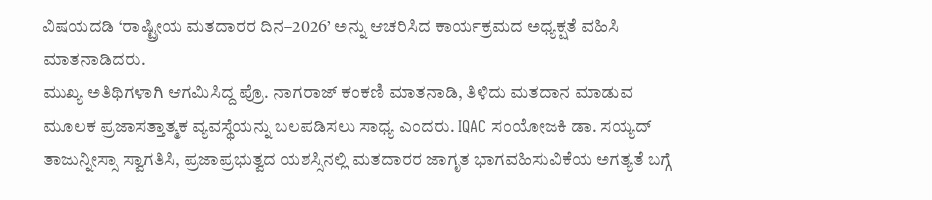ವಿಷಯದಡಿ ‘ರಾಷ್ಟ್ರೀಯ ಮತದಾರರ ದಿನ–2026’ ಅನ್ನು ಆಚರಿಸಿದ ಕಾರ್ಯಕ್ರಮದ ಅಧ್ಯಕ್ಷತೆ ವಹಿಸಿ ಮಾತನಾಡಿದರು.
ಮುಖ್ಯ ಅತಿಥಿಗಳಾಗಿ ಆಗಮಿಸಿದ್ದ ಪ್ರೊ. ನಾಗರಾಜ್ ಕಂಕಣಿ ಮಾತನಾಡಿ, ತಿಳಿದು ಮತದಾನ ಮಾಡುವ ಮೂಲಕ ಪ್ರಜಾಸತ್ತಾತ್ಮಕ ವ್ಯವಸ್ಥೆಯನ್ನು ಬಲಪಡಿಸಲು ಸಾಧ್ಯ ಎಂದರು. IQAC ಸಂಯೋಜಕಿ ಡಾ. ಸಯ್ಯದ್ ತಾಜುನ್ನೀಸ್ಸಾ ಸ್ವಾಗತಿಸಿ, ಪ್ರಜಾಪ್ರಭುತ್ವದ ಯಶಸ್ಸಿನಲ್ಲಿ ಮತದಾರರ ಜಾಗೃತ ಭಾಗವಹಿಸುವಿಕೆಯ ಅಗತ್ಯತೆ ಬಗ್ಗೆ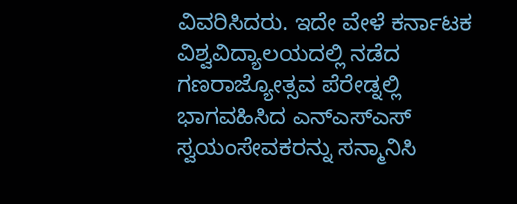ವಿವರಿಸಿದರು. ಇದೇ ವೇಳೆ ಕರ್ನಾಟಕ ವಿಶ್ವವಿದ್ಯಾಲಯದಲ್ಲಿ ನಡೆದ ಗಣರಾಜ್ಯೋತ್ಸವ ಪೆರೇಡ್ನಲ್ಲಿ ಭಾಗವಹಿಸಿದ ಎನ್ಎಸ್ಎಸ್ ಸ್ವಯಂಸೇವಕರನ್ನು ಸನ್ಮಾನಿಸಿ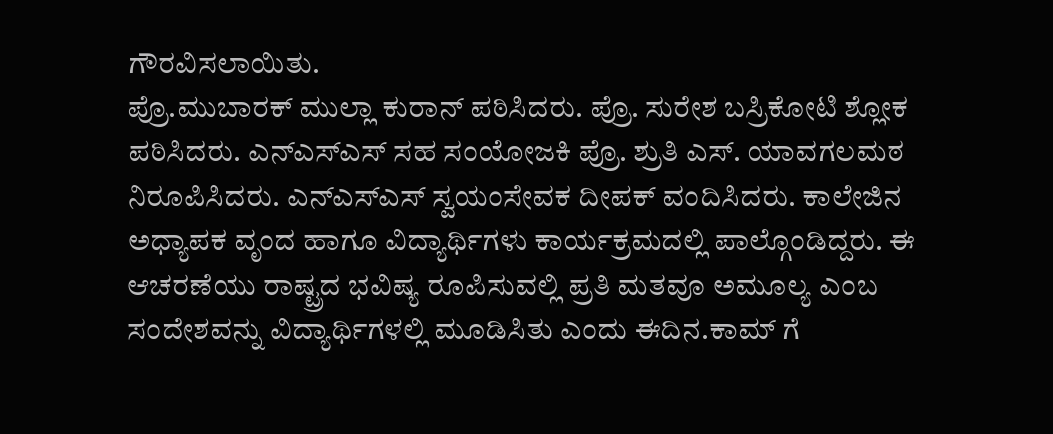ಗೌರವಿಸಲಾಯಿತು.
ಪ್ರೊ.ಮುಬಾರಕ್ ಮುಲ್ಲಾ ಕುರಾನ್ ಪಠಿಸಿದರು. ಪ್ರೊ. ಸುರೇಶ ಬಸ್ರಿಕೋಟಿ ಶ್ಲೋಕ ಪಠಿಸಿದರು. ಎನ್ಎಸ್ಎಸ್ ಸಹ ಸಂಯೋಜಕಿ ಪ್ರೊ. ಶ್ರುತಿ ಎಸ್. ಯಾವಗಲಮಠ ನಿರೂಪಿಸಿದರು. ಎನ್ಎಸ್ಎಸ್ ಸ್ವಯಂಸೇವಕ ದೀಪಕ್ ವಂದಿಸಿದರು. ಕಾಲೇಜಿನ ಅಧ್ಯಾಪಕ ವೃಂದ ಹಾಗೂ ವಿದ್ಯಾರ್ಥಿಗಳು ಕಾರ್ಯಕ್ರಮದಲ್ಲಿ ಪಾಲ್ಗೊಂಡಿದ್ದರು. ಈ ಆಚರಣೆಯು ರಾಷ್ಟ್ರದ ಭವಿಷ್ಯ ರೂಪಿಸುವಲ್ಲಿ ಪ್ರತಿ ಮತವೂ ಅಮೂಲ್ಯ ಎಂಬ ಸಂದೇಶವನ್ನು ವಿದ್ಯಾರ್ಥಿಗಳಲ್ಲಿ ಮೂಡಿಸಿತು ಎಂದು ಈದಿನ.ಕಾಮ್ ಗೆ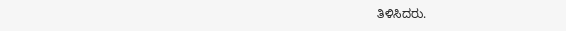ತಿಳಿಸಿದರು.